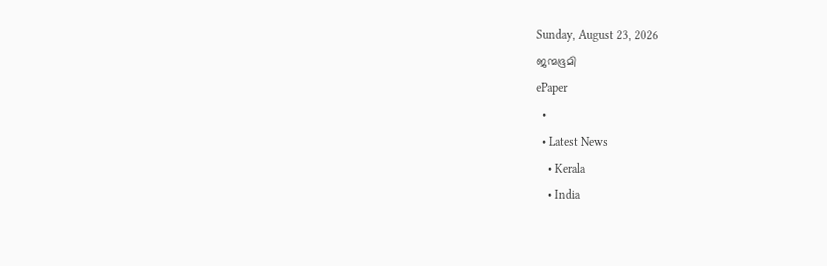Sunday, August 23, 2026
ജന്മഭൂമി
ePaper
  •
  • Latest News
    • Kerala
    • India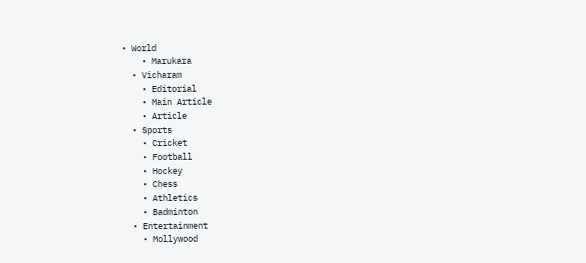• World
    • Marukara
  • Vicharam
    • Editorial
    • Main Article
    • Article
  • Sports
    • Cricket
    • Football
    • Hockey
    • Chess
    • Athletics
    • Badminton
  • Entertainment
    • Mollywood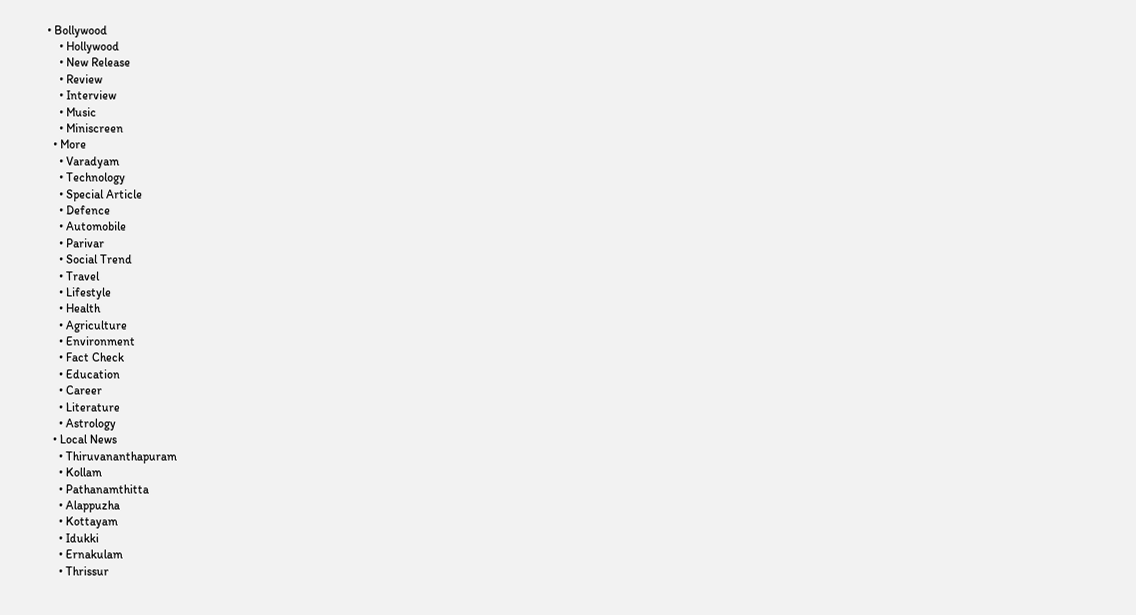• Bollywood
    • Hollywood
    • New Release
    • Review
    • Interview
    • Music
    • Miniscreen
  • More
    • Varadyam
    • Technology
    • Special Article
    • Defence
    • Automobile
    • Parivar
    • Social Trend
    • Travel
    • Lifestyle
    • Health
    • Agriculture
    • Environment
    • Fact Check
    • Education
    • Career
    • Literature
    • Astrology
  • Local News
    • Thiruvananthapuram
    • Kollam
    • Pathanamthitta
    • Alappuzha
    • Kottayam
    • Idukki
    • Ernakulam
    • Thrissur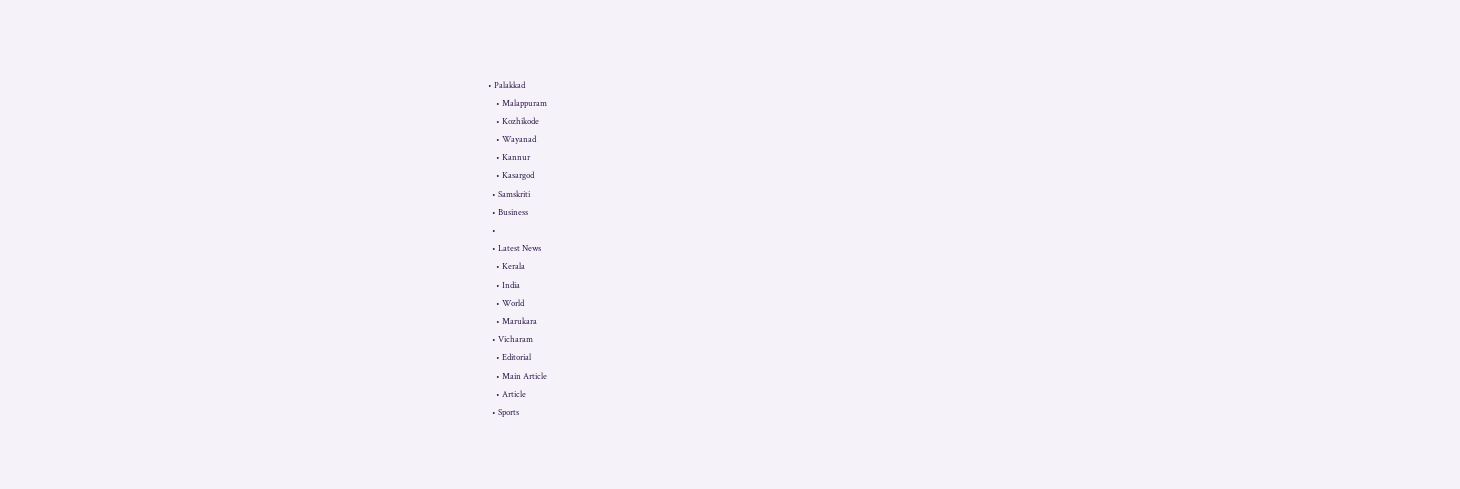• Palakkad
    • Malappuram
    • Kozhikode
    • Wayanad
    • Kannur
    • Kasargod
  • Samskriti
  • Business
  •
  • Latest News
    • Kerala
    • India
    • World
    • Marukara
  • Vicharam
    • Editorial
    • Main Article
    • Article
  • Sports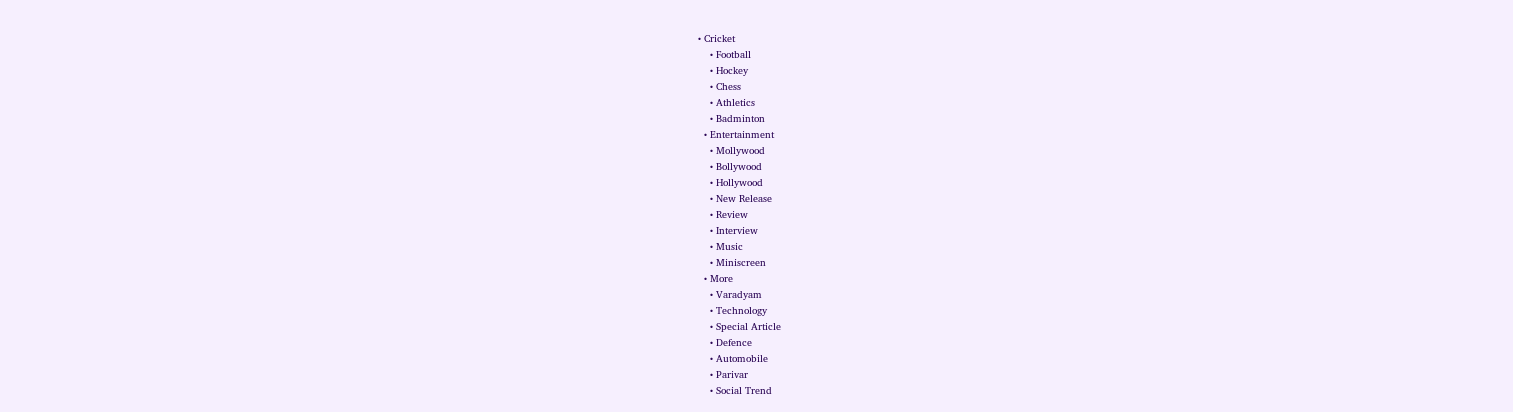• Cricket
    • Football
    • Hockey
    • Chess
    • Athletics
    • Badminton
  • Entertainment
    • Mollywood
    • Bollywood
    • Hollywood
    • New Release
    • Review
    • Interview
    • Music
    • Miniscreen
  • More
    • Varadyam
    • Technology
    • Special Article
    • Defence
    • Automobile
    • Parivar
    • Social Trend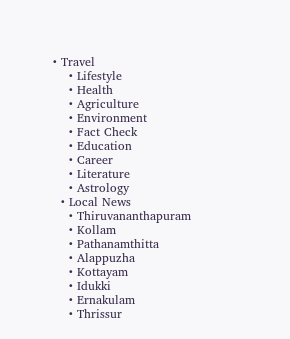• Travel
    • Lifestyle
    • Health
    • Agriculture
    • Environment
    • Fact Check
    • Education
    • Career
    • Literature
    • Astrology
  • Local News
    • Thiruvananthapuram
    • Kollam
    • Pathanamthitta
    • Alappuzha
    • Kottayam
    • Idukki
    • Ernakulam
    • Thrissur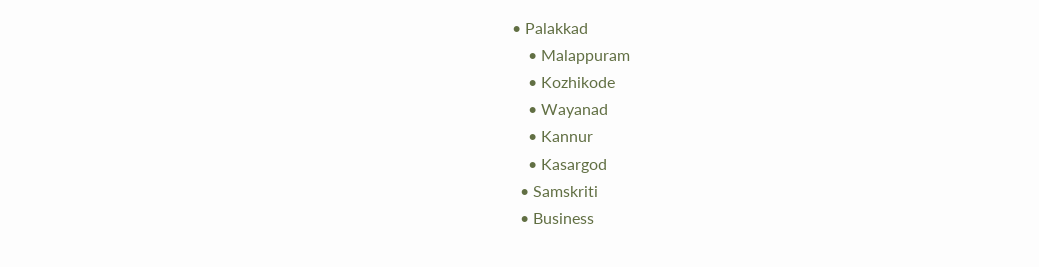• Palakkad
    • Malappuram
    • Kozhikode
    • Wayanad
    • Kannur
    • Kasargod
  • Samskriti
  • Business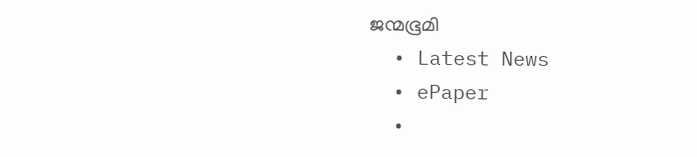ജന്മഭൂമി
  • Latest News
  • ePaper
  •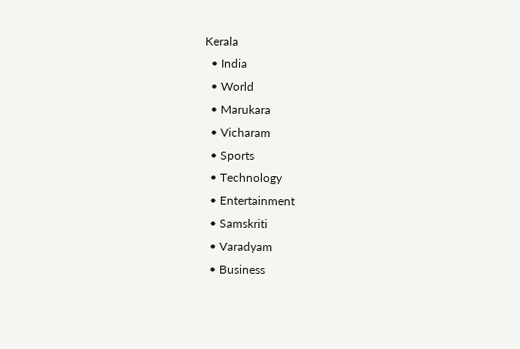Kerala
  • India
  • World
  • Marukara
  • Vicharam
  • Sports
  • Technology
  • Entertainment
  • Samskriti
  • Varadyam
  • Business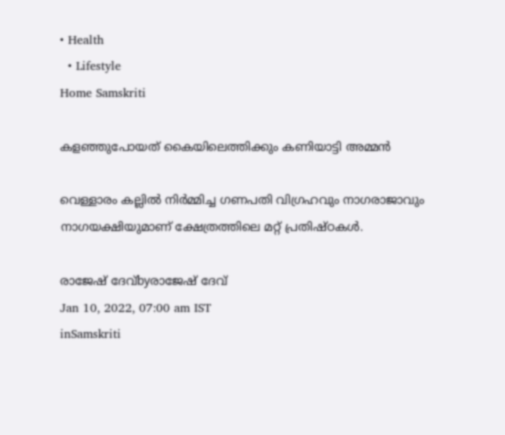• Health
  • Lifestyle
Home Samskriti

കളഞ്ഞുപോയത് കൈയിലെത്തിക്കും കണിയാട്ടി അമ്മന്‍

വെള്ളാരം കല്ലില്‍ നിര്‍മ്മിച്ച ഗണപതി വിഗ്രഹവും നാഗരാജാവും നാഗയക്ഷിയുമാണ് ക്ഷേത്രത്തിലെ മറ്റ് പ്രതിഷ്ഠകള്‍.

രാജേഷ് ദേവ്‌byരാജേഷ് ദേവ്‌
Jan 10, 2022, 07:00 am IST
inSamskriti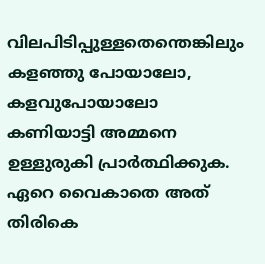വിലപിടിപ്പുള്ളതെന്തെങ്കിലും കളഞ്ഞു പോയാലോ, കളവുപോയാലോ കണിയാട്ടി അമ്മനെ ഉള്ളുരുകി പ്രാര്‍ത്ഥിക്കുക. ഏറെ വൈകാതെ അത് തിരികെ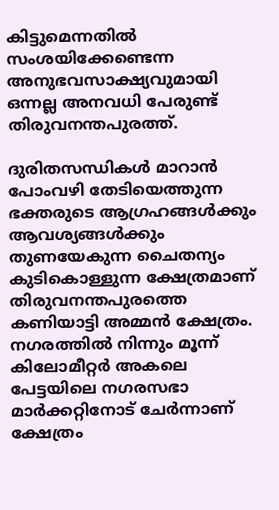കിട്ടുമെന്നതില്‍ സംശയിക്കേണ്ടെന്ന അനുഭവസാക്ഷ്യവുമായി ഒന്നല്ല അനവധി പേരുണ്ട് തിരുവനന്തപുരത്ത്.

ദുരിതസന്ധികള്‍ മാറാന്‍ പോംവഴി തേടിയെത്തുന്ന ഭക്തരുടെ ആഗ്രഹങ്ങള്‍ക്കും ആവശ്യങ്ങള്‍ക്കും തുണയേകുന്ന ചൈതന്യം കുടികൊള്ളുന്ന ക്ഷേത്രമാണ് തിരുവനന്തപുരത്തെ കണിയാട്ടി അമ്മന്‍ ക്ഷേത്രം. നഗരത്തില്‍ നിന്നും മൂന്ന് കിലോമീറ്റര്‍ അകലെ പേട്ടയിലെ നഗരസഭാ മാര്‍ക്കറ്റിനോട് ചേര്‍ന്നാണ് ക്ഷേത്രം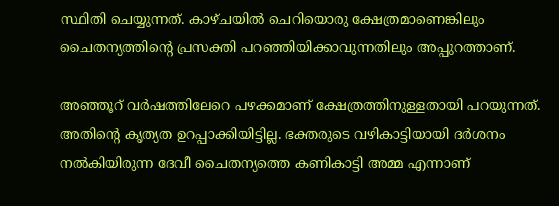സ്ഥിതി ചെയ്യുന്നത്. കാഴ്ചയില്‍ ചെറിയൊരു ക്ഷേത്രമാണെങ്കിലും ചൈതന്യത്തിന്റെ പ്രസക്തി പറഞ്ഞിയിക്കാവുന്നതിലും അപ്പുറത്താണ്.

അഞ്ഞൂറ് വര്‍ഷത്തിലേറെ പഴക്കമാണ് ക്ഷേത്രത്തിനുള്ളതായി പറയുന്നത്. അതിന്റെ കൃത്യത ഉറപ്പാക്കിയിട്ടില്ല. ഭക്തരുടെ വഴികാട്ടിയായി ദര്‍ശനം നല്‍കിയിരുന്ന ദേവീ ചൈതന്യത്തെ കണികാട്ടി അമ്മ എന്നാണ്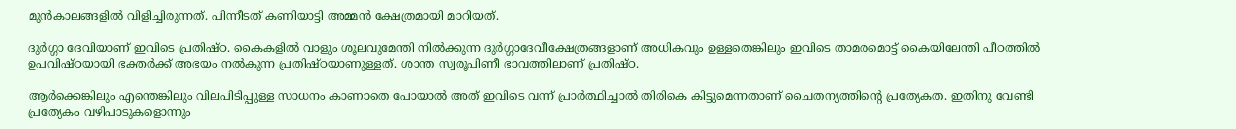മുന്‍കാലങ്ങളില്‍ വിളിച്ചിരുന്നത്. പിന്നീടത് കണിയാട്ടി അമ്മന്‍ ക്ഷേത്രമായി മാറിയത്.

ദുര്‍ഗ്ഗാ ദേവിയാണ് ഇവിടെ പ്രതിഷ്ഠ. കൈകളില്‍ വാളും ശൂലവുമേന്തി നില്‍ക്കുന്ന ദുര്‍ഗ്ഗാദേവീക്ഷേത്രങ്ങളാണ് അധികവും ഉള്ളതെങ്കിലും ഇവിടെ താമരമൊട്ട് കൈയിലേന്തി പീഠത്തില്‍ ഉപവിഷ്ഠയായി ഭക്തര്‍ക്ക് അഭയം നല്‍കുന്ന പ്രതിഷ്ഠയാണുള്ളത്. ശാന്ത സ്വരൂപിണീ ഭാവത്തിലാണ് പ്രതിഷ്ഠ.

ആര്‍ക്കെങ്കിലും എന്തെങ്കിലും വിലപിടിപ്പുള്ള സാധനം കാണാതെ പോയാല്‍ അത് ഇവിടെ വന്ന് പ്രാര്‍ത്ഥിച്ചാല്‍ തിരികെ കിട്ടുമെന്നതാണ് ചൈതന്യത്തിന്റെ പ്രത്യേകത. ഇതിനു വേണ്ടി പ്രത്യേകം വഴിപാടുകളൊന്നും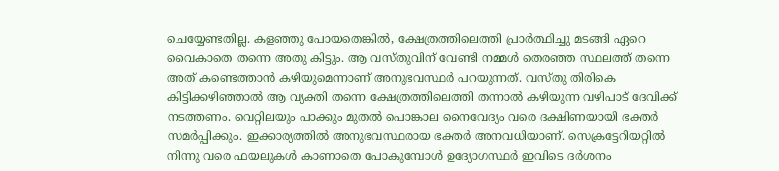ചെയ്യേണ്ടതില്ല. കളഞ്ഞു പോയതെങ്കില്‍, ക്ഷേത്രത്തിലെത്തി പ്രാര്‍ത്ഥിച്ചു മടങ്ങി ഏറെ വൈകാതെ തന്നെ അതു കിട്ടും. ആ വസ്തുവിന് വേണ്ടി നമ്മള്‍ തെരഞ്ഞ സ്ഥലത്ത് തന്നെ അത് കണ്ടെത്താന്‍ കഴിയുമെന്നാണ് അനുഭവസ്ഥര്‍ പറയുന്നത്. വസ്തു തിരികെ കിട്ടിക്കഴിഞ്ഞാല്‍ ആ വ്യക്തി തന്നെ ക്ഷേത്രത്തിലെത്തി തന്നാല്‍ കഴിയുന്ന വഴിപാട് ദേവിക്ക് നടത്തണം. വെറ്റിലയും പാക്കും മുതല്‍ പൊങ്കാല നൈവേദ്യം വരെ ദക്ഷിണയായി ഭക്തര്‍ സമര്‍പ്പിക്കും. ഇക്കാര്യത്തില്‍ അനുഭവസ്ഥരായ ഭക്തര്‍ അനവധിയാണ്. സെക്രട്ടേറിയറ്റില്‍ നിന്നു വരെ ഫയലുകള്‍ കാണാതെ പോകുമ്പോള്‍ ഉദ്യോഗസ്ഥര്‍ ഇവിടെ ദര്‍ശനം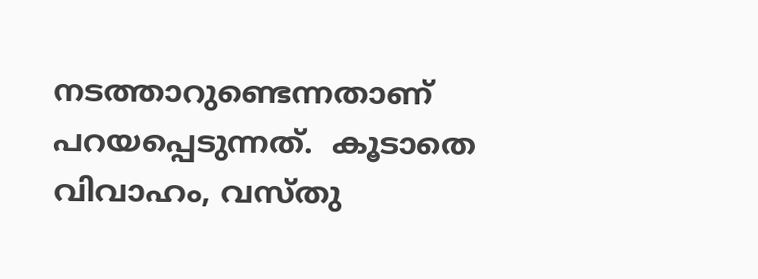നടത്താറുണ്ടെന്നതാണ് പറയപ്പെടുന്നത്.  കൂടാതെ വിവാഹം, വസ്തു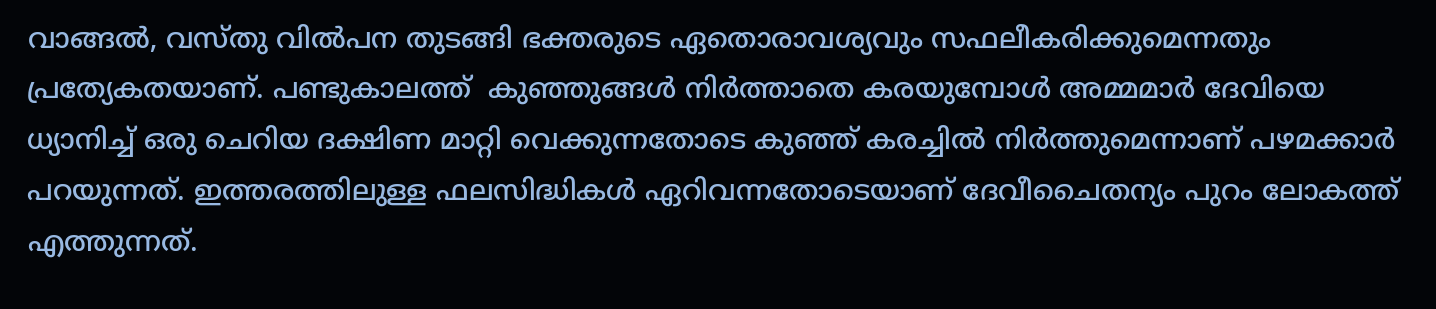വാങ്ങല്‍, വസ്തു വില്‍പന തുടങ്ങി ഭക്തരുടെ ഏതൊരാവശ്യവും സഫലീകരിക്കുമെന്നതും പ്രത്യേകതയാണ്. പണ്ടുകാലത്ത്  കുഞ്ഞുങ്ങള്‍ നിര്‍ത്താതെ കരയുമ്പോള്‍ അമ്മമാര്‍ ദേവിയെ ധ്യാനിച്ച് ഒരു ചെറിയ ദക്ഷിണ മാറ്റി വെക്കുന്നതോടെ കുഞ്ഞ് കരച്ചില്‍ നിര്‍ത്തുമെന്നാണ് പഴമക്കാര്‍ പറയുന്നത്. ഇത്തരത്തിലുള്ള ഫലസിദ്ധികള്‍ ഏറിവന്നതോടെയാണ് ദേവീചൈതന്യം പുറം ലോകത്ത് എത്തുന്നത്.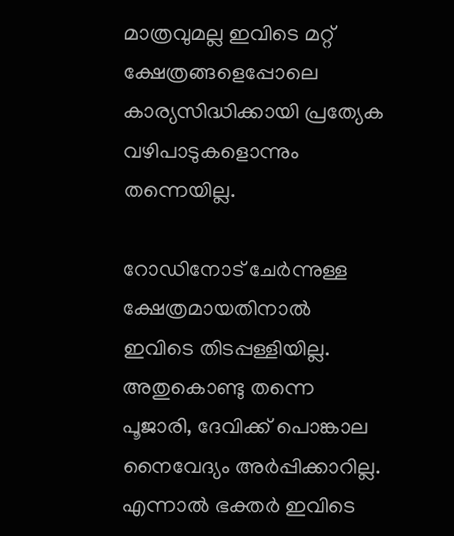മാത്രവുമല്ല ഇവിടെ മറ്റ് ക്ഷേത്രങ്ങളെപ്പോലെ കാര്യസിദ്ധിക്കായി പ്രത്യേക വഴിപാടുകളൊന്നും തന്നെയില്ല.

റോഡിനോട് ചേര്‍ന്നുള്ള ക്ഷേത്രമായതിനാല്‍ ഇവിടെ തിടപ്പള്ളിയില്ല. അതുകൊണ്ടു തന്നെ പൂജാരി, ദേവിക്ക് പൊങ്കാല നൈവേദ്യം അര്‍പ്പിക്കാറില്ല. എന്നാല്‍ ഭക്തര്‍ ഇവിടെ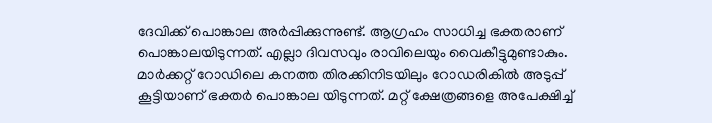ദേവിക്ക് പൊങ്കാല അര്‍പ്പിക്കുന്നുണ്ട്. ആഗ്രഹം സാധിച്ച ഭക്തരാണ് പൊങ്കാലയിടുന്നത്. എല്ലാ ദിവസവും രാവിലെയും വൈകീട്ടുമുണ്ടാകും. മാര്‍ക്കറ്റ് റോഡിലെ കനത്ത തിരക്കിനിടയിലും റോഡരികില്‍ അടുപ്പ് കൂട്ടിയാണ് ഭക്തര്‍ പൊങ്കാല യിടുന്നത്. മറ്റ് ക്ഷേത്രങ്ങളെ അപേക്ഷിച്ച്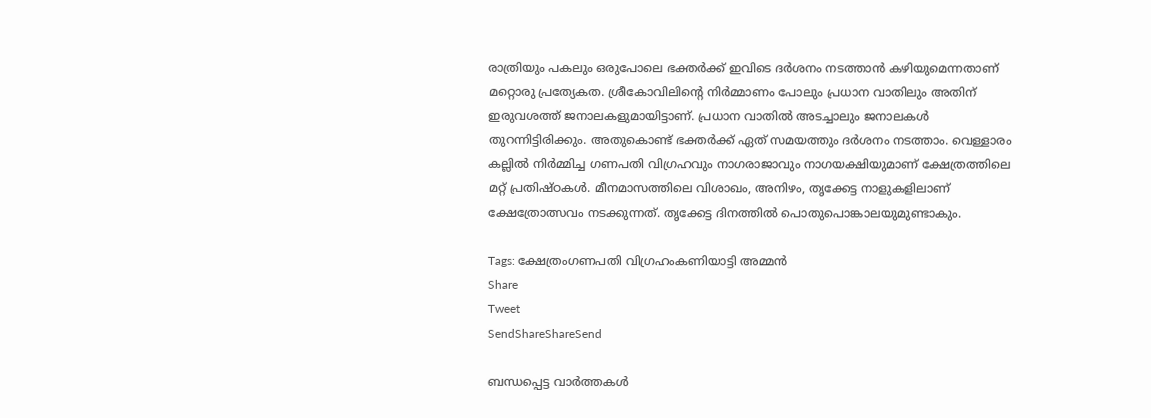രാത്രിയും പകലും ഒരുപോലെ ഭക്തര്‍ക്ക് ഇവിടെ ദര്‍ശനം നടത്താന്‍ കഴിയുമെന്നതാണ് മറ്റൊരു പ്രത്യേകത. ശ്രീകോവിലിന്റെ നിര്‍മ്മാണം പോലും പ്രധാന വാതിലും അതിന് ഇരുവശത്ത് ജനാലകളുമായിട്ടാണ്. പ്രധാന വാതില്‍ അടച്ചാലും ജനാലകള്‍ തുറന്നിട്ടിരിക്കും. അതുകൊണ്ട് ഭക്തര്‍ക്ക് ഏത് സമയത്തും ദര്‍ശനം നടത്താം. വെള്ളാരം കല്ലില്‍ നിര്‍മ്മിച്ച ഗണപതി വിഗ്രഹവും നാഗരാജാവും നാഗയക്ഷിയുമാണ് ക്ഷേത്രത്തിലെ മറ്റ് പ്രതിഷ്ഠകള്‍. മീനമാസത്തിലെ വിശാഖം, അനിഴം, തൃക്കേട്ട നാളുകളിലാണ് ക്ഷേത്രോത്സവം നടക്കുന്നത്. തൃക്കേട്ട ദിനത്തില്‍ പൊതുപൊങ്കാലയുമുണ്ടാകും.

Tags: ക്ഷേത്രംഗണപതി വിഗ്രഹംകണിയാട്ടി അമ്മന്‍
Share
Tweet
SendShareShareSend

ബന്ധപ്പെട്ട വാര്‍ത്തകള്‍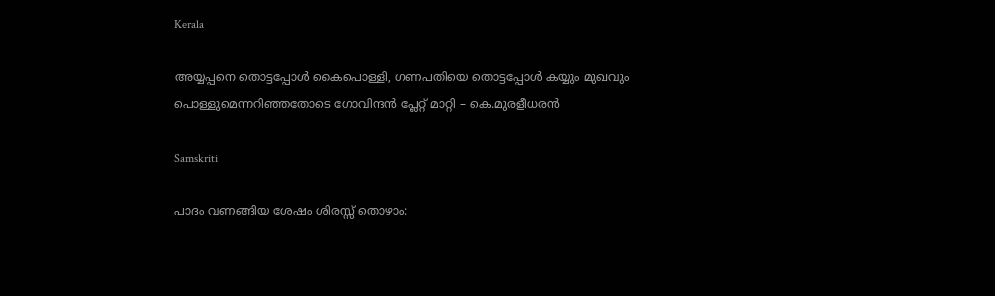Kerala

അയ്യപ്പനെ തൊട്ടപ്പോൾ കൈപൊള്ളി, ഗണപതിയെ തൊട്ടപ്പോൾ കയ്യും മുഖവും പൊള്ളുമെന്നറിഞ്ഞതോടെ ഗോവിന്ദൻ പ്ലേറ്റ് മാറ്റി – കെ.മുരളീധരൻ

Samskriti

പാദം വണങ്ങിയ ശേഷം ശിരസ്സ് തൊഴാം: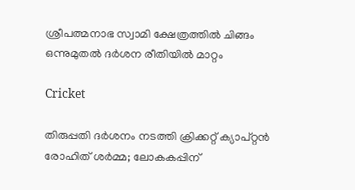ശ്രീപത്മനാഭ സ്വാമി ക്ഷേത്രത്തില്‍ ചിങ്ങം ഒന്നുമുതല്‍ ദര്‍ശന രീതിയില്‍ മാറ്റം

Cricket

തിരുപ്പതി ദർശനം നടത്തി ക്രിക്കറ്റ് ക്യാപ്റ്റന്‍ രോഹിത് ശര്‍മ്മ; ലോകകപ്പിന്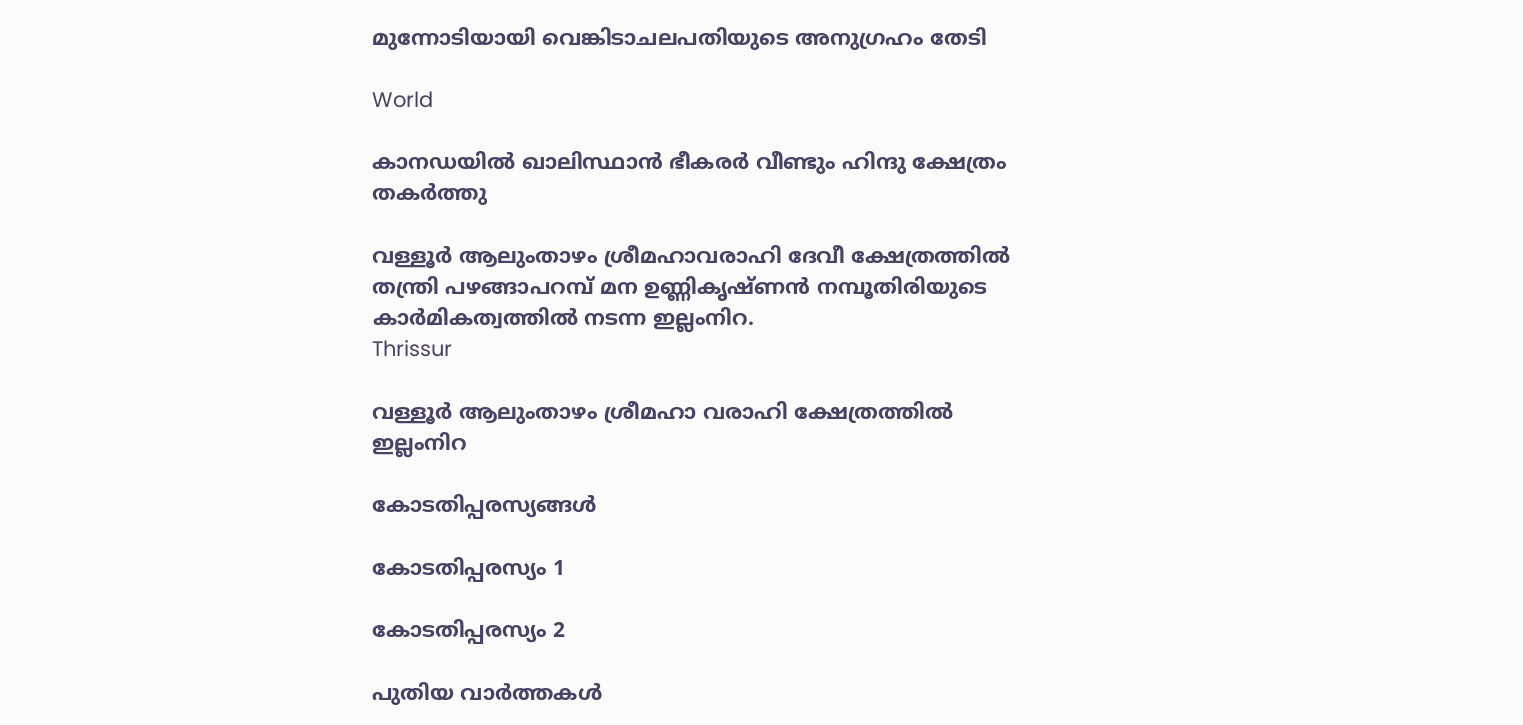മുന്നോടിയായി വെങ്കിടാചലപതിയുടെ അനുഗ്രഹം തേടി

World

കാനഡയില്‍ ഖാലിസ്ഥാന്‍ ഭീകരര്‍ വീണ്ടും ഹിന്ദു ക്ഷേത്രം തകര്‍ത്തു

വള്ളൂര്‍ ആലുംതാഴം ശ്രീമഹാവരാഹി ദേവീ ക്ഷേത്രത്തില്‍ തന്ത്രി പഴങ്ങാപറമ്പ് മന ഉണ്ണികൃഷ്ണന്‍ നമ്പൂതിരിയുടെ കാര്‍മികത്വത്തില്‍ നടന്ന ഇല്ലംനിറ.
Thrissur

വള്ളൂര്‍ ആലുംതാഴം ശ്രീമഹാ വരാഹി ക്ഷേത്രത്തില്‍ ഇല്ലംനിറ

കോടതിപ്പരസ്യങ്ങള്‍

കോടതിപ്പരസ്യം 1

കോടതിപ്പരസ്യം 2

പുതിയ വാര്‍ത്തകള്‍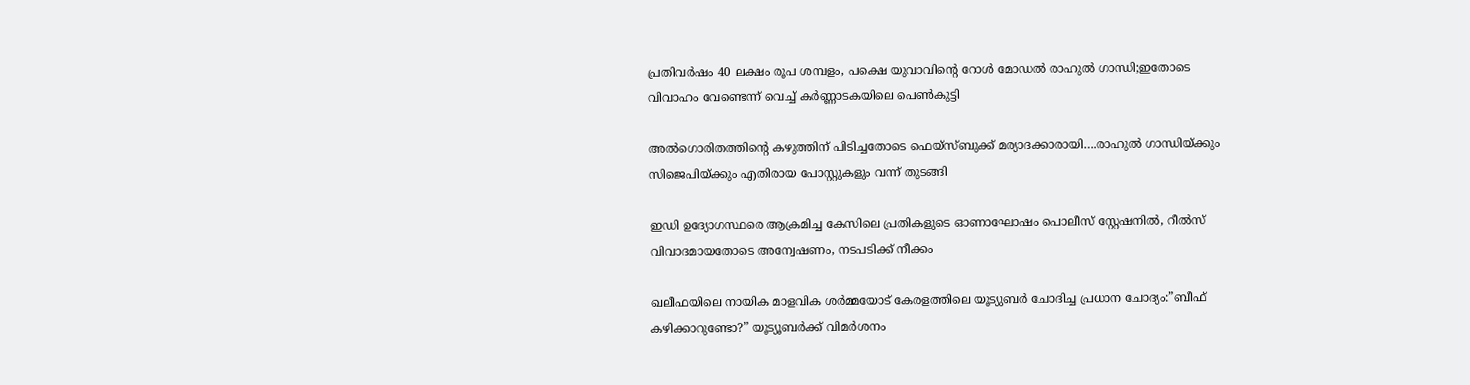പ്രതിവര്‍ഷം 40 ലക്ഷം രൂപ ശമ്പളം, പക്ഷെ യുവാവിന്റെ റോള്‍ മോഡല്‍ രാഹുല്‍ ഗാന്ധി;ഇതോടെ വിവാഹം വേണ്ടെന്ന് വെച്ച് കര്‍ണ്ണാടകയിലെ പെണ്‍കുട്ടി

അല്‍ഗൊരിതത്തിന്റെ കഴുത്തിന് പിടിച്ചതോടെ ഫെയ്സ്ബുക്ക് മര്യാദക്കാരായി….രാഹുല്‍ ഗാന്ധിയ്‌ക്കും സിജെപിയ്‌ക്കും എതിരായ പോസ്റ്റുകളും വന്ന് തുടങ്ങി

ഇഡി ഉദ്യോഗസ്ഥരെ ആക്രമിച്ച കേസിലെ പ്രതികളുടെ ഓണാഘോഷം പൊലീസ് സ്റ്റേഷനില്‍, റീല്‍സ് വിവാദമായതോടെ അന്വേഷണം, നടപടിക്ക് നീക്കം

ഖലീഫയിലെ നായിക മാളവിക ശര്‍മ്മയോട് കേരളത്തിലെ യൂട്യുബര്‍ ചോദിച്ച പ്രധാന ചോദ്യം:”ബീഫ് കഴിക്കാറുണ്ടോ?” യൂട്യൂബര്‍ക്ക് വിമര്‍ശനം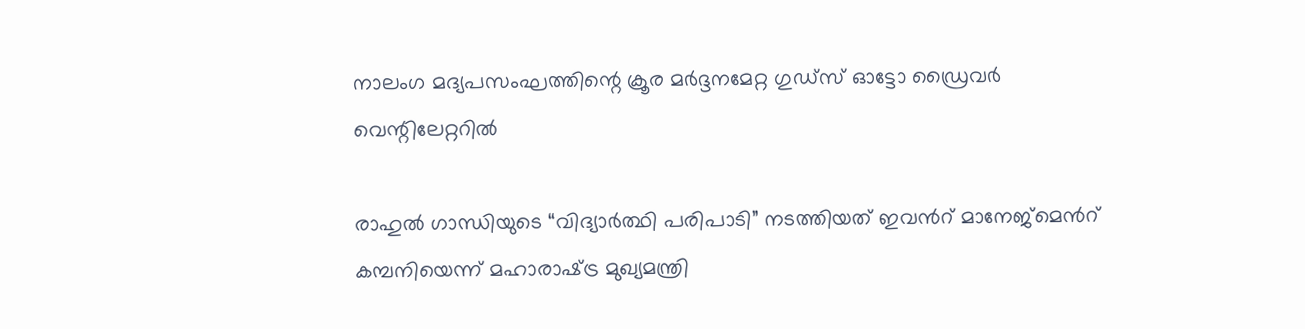നാലംഗ മദ്യപസംഘത്തിന്റെ ക്രൂര മര്‍ദ്ദനമേറ്റ ഗുഡ്‌സ് ഓട്ടോ ഡ്രൈവര്‍ വെന്റിലേറ്ററില്‍

രാഹുൽ ഗാന്ധിയുടെ “വിദ്യാർത്ഥി പരിപാടി” നടത്തിയത് ഇവന്‍റ് മാനേജ്മെന്‍റ് കമ്പനിയെന്ന് മഹാരാഷ്‌ട്ര മുഖ്യമന്ത്രി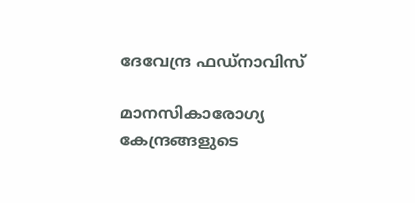ദേവേന്ദ്ര ഫഡ്‌നാവിസ്

മാനസികാരോഗ്യ കേന്ദ്രങ്ങളുടെ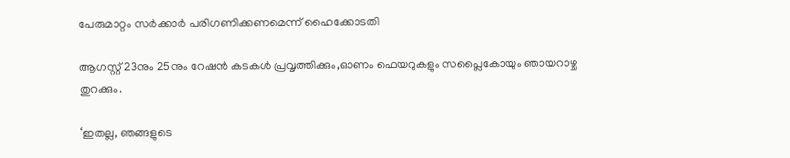പേരുമാറ്റം സര്‍ക്കാര്‍ പരിഗണിക്കണമെന്ന് ഹൈക്കോടതി

ആഗസ്റ്റ് 23നും 25നും റേഷന്‍ കടകള്‍ പ്രവൃത്തിക്കും,ഓണം ഫെയറുകളും സപ്ലൈകോയും ഞായറാഴ്ച തുറക്കും.

‘ഇതല്ല, ഞങ്ങളുടെ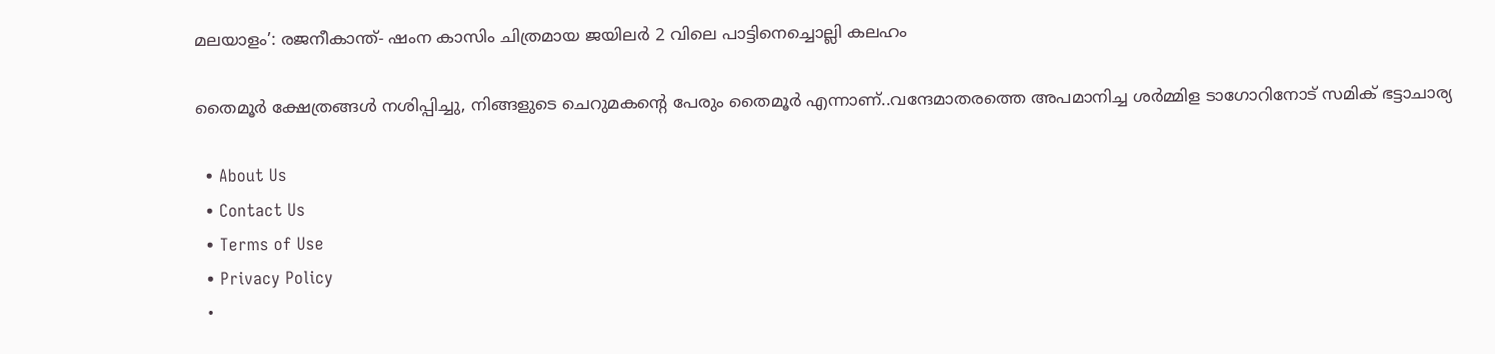മലയാളം’: രജനീകാന്ത്- ഷംന കാസിം ചിത്രമായ ജയിലര്‍ 2 വിലെ പാട്ടിനെച്ചൊല്ലി കലഹം

തൈമൂര്‍ ക്ഷേത്രങ്ങള്‍ നശിപ്പിച്ചു, നിങ്ങളുടെ ചെറുമകന്റെ പേരും തൈമൂര്‍ എന്നാണ്..വന്ദേമാതരത്തെ അപമാനിച്ച ശര്‍മ്മിള ടാഗോറിനോട് സമിക് ഭട്ടാചാര്യ

  • About Us
  • Contact Us
  • Terms of Use
  • Privacy Policy
  •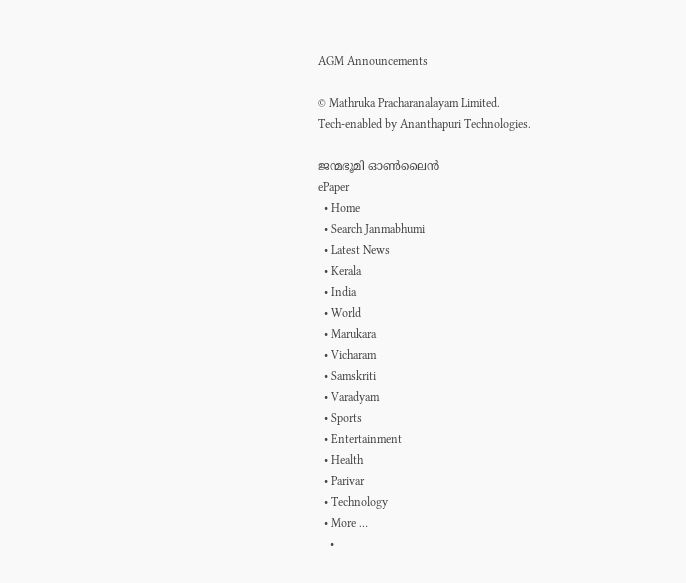AGM Announcements

© Mathruka Pracharanalayam Limited.
Tech-enabled by Ananthapuri Technologies.

ജന്മഭൂമി ഓണ്‍ലൈന്‍
ePaper
  • Home
  • Search Janmabhumi
  • Latest News
  • Kerala
  • India
  • World
  • Marukara
  • Vicharam
  • Samskriti
  • Varadyam
  • Sports
  • Entertainment
  • Health
  • Parivar
  • Technology
  • More …
    •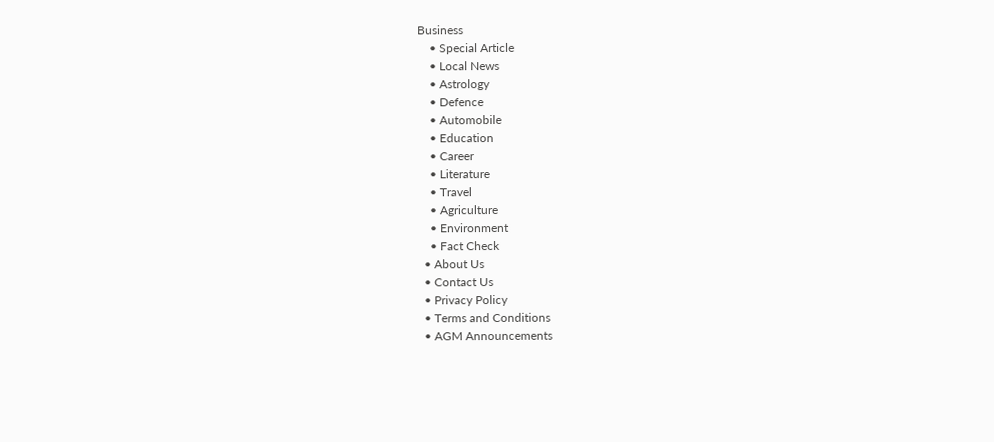Business
    • Special Article
    • Local News
    • Astrology
    • Defence
    • Automobile
    • Education
    • Career
    • Literature
    • Travel
    • Agriculture
    • Environment
    • Fact Check
  • About Us
  • Contact Us
  • Privacy Policy
  • Terms and Conditions
  • AGM Announcements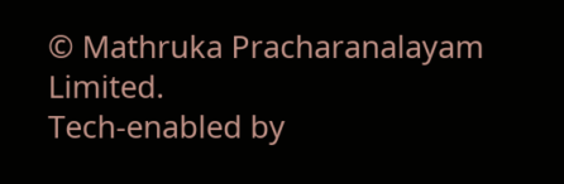© Mathruka Pracharanalayam Limited.
Tech-enabled by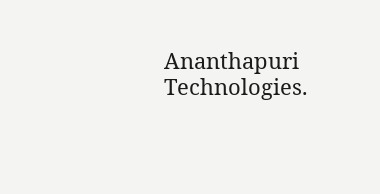Ananthapuri Technologies.